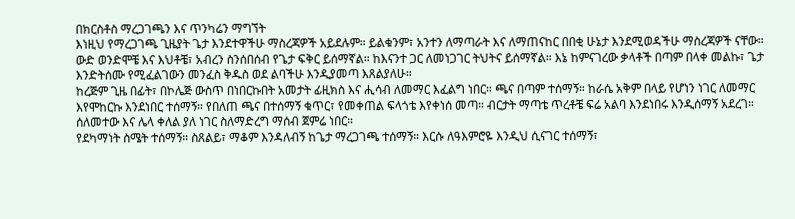በክርስቶስ ማረጋገጫን እና ጥንካሬን ማግኘት
እነዚህ የማረጋገጫ ጊዜያት ጌታ እንደተዋችሁ ማስረጃዎች አይደሉም። ይልቁንም፣ አንተን ለማጣራት እና ለማጠናከር በበቂ ሁኔታ እንደሚወዳችሁ ማስረጃዎች ናቸው።
ውድ ወንድሞቼ እና እህቶቼ፣ አብረን ስንሰበሰብ የጌታ ፍቅር ይሰማኛል። ከእናንተ ጋር ለመነጋገር ትህትና ይሰማኛል። እኔ ከምናገረው ቃላቶች በጣም በላቀ መልኩ፣ ጌታ እንድትሰሙ የሚፈልገውን መንፈስ ቅዱስ ወደ ልባችሁ እንዲያመጣ እጸልያለሁ።
ከረጅም ጊዜ በፊት፣ በኮሌጅ ውስጥ በነበርኩበት አመታት ፊዚክስ እና ሒሳብ ለመማር እፈልግ ነበር። ጫና በጣም ተሰማኝ። ከራሴ አቅም በላይ የሆነን ነገር ለመማር እየሞከርኩ እንደነበር ተሰማኝ። የበለጠ ጫና በተሰማኝ ቁጥር፣ የመቀጠል ፍላጎቴ እየቀነሰ መጣ። ብርታት ማጣቴ ጥረቶቼ ፍሬ አልባ እንደነበሩ እንዲሰማኝ አደረገ። ሰለመተው እና ሌላ ቀለል ያለ ነገር ስለማድረግ ማሰብ ጀምሬ ነበር።
የደካማነት ስሜት ተሰማኝ። ስጸልይ፣ ማቆም እንዳለብኝ ከጌታ ማረጋገጫ ተሰማኝ። እርሱ ለዓእምሮዬ እንዲህ ሲናገር ተሰማኝ፣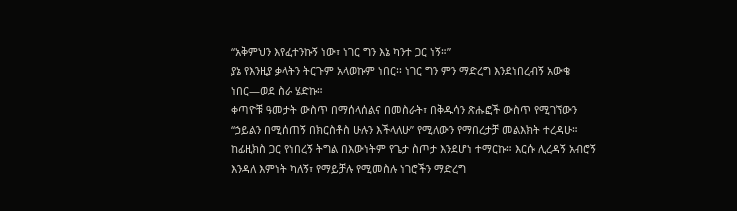“አቅምህን እየፈተንኩኝ ነው፣ ነገር ግን እኔ ካንተ ጋር ነኝ።”
ያኔ የእንዚያ ቃላትን ትርጉም አላወኩም ነበር፡፡ ነገር ግን ምን ማድረግ እንደነበረብኝ አውቄ ነበር—ወደ ስራ ሄድኩ።
ቀጣዮቹ ዓመታት ውስጥ በማሰላሰልና በመስራት፣ በቅዱሳን ጽሑፎች ውስጥ የሚገኘውን “ኃይልን በሚሰጠኝ በክርስቶስ ሁሉን እችላለሁ” የሚለውን የማበረታቻ መልእክት ተረዳሁ።
ከፊዚክስ ጋር የነበረኝ ትግል በእውነትም የጌታ ስጦታ እንደሆነ ተማርኩ። እርሱ ሊረዳኝ አብሮኝ እንዳለ እምነት ካለኝ፣ የማይቻሉ የሚመስሉ ነገሮችን ማድረግ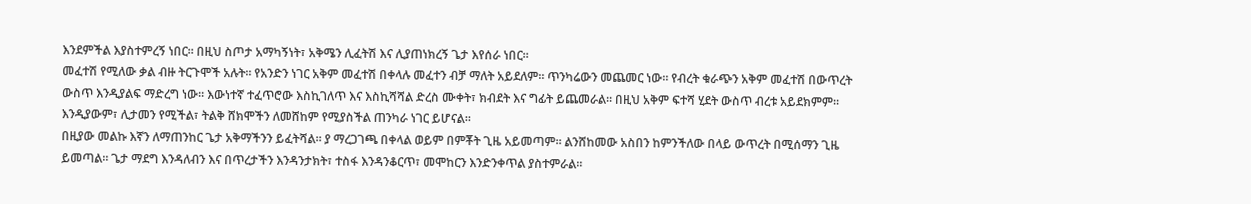እንደምችል እያስተምረኝ ነበር። በዚህ ስጦታ አማካኝነት፣ አቅሜን ሊፈትሽ እና ሊያጠነክረኝ ጌታ እየሰራ ነበር።
መፈተሽ የሚለው ቃል ብዙ ትርጉሞች አሉት። የአንድን ነገር አቅም መፈተሽ በቀላሉ መፈተን ብቻ ማለት አይደለም። ጥንካሬውን መጨመር ነው። የብረት ቁራጭን አቅም መፈተሽ በውጥረት ውስጥ እንዲያልፍ ማድረግ ነው። እውነተኛ ተፈጥሮው እስኪገለጥ እና እስኪሻሻል ድረስ ሙቀት፣ ክብደት እና ግፊት ይጨመራል። በዚህ አቅም ፍተሻ ሂደት ውስጥ ብረቱ አይደክምም። እንዲያውም፣ ሊታመን የሚችል፣ ትልቅ ሸክሞችን ለመሸከም የሚያስችል ጠንካራ ነገር ይሆናል።
በዚያው መልኩ እኛን ለማጠንከር ጌታ አቅማችንን ይፈትሻል። ያ ማረጋገጫ በቀላል ወይም በምቾት ጊዜ አይመጣም። ልንሸከመው አስበን ከምንችለው በላይ ውጥረት በሚሰማን ጊዜ ይመጣል። ጌታ ማደግ እንዳለብን እና በጥረታችን እንዳንታክት፣ ተስፋ እንዳንቆርጥ፣ መሞከርን እንድንቀጥል ያስተምራል።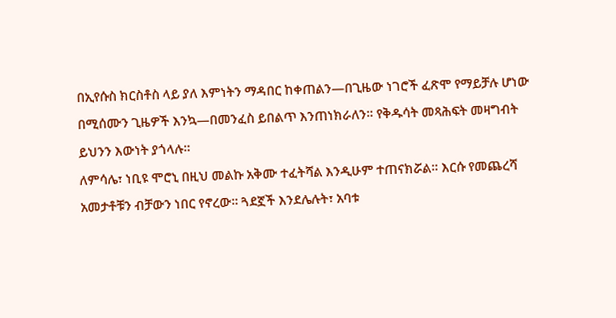በኢየሱስ ክርስቶስ ላይ ያለ እምነትን ማዳበር ከቀጠልን—በጊዜው ነገሮች ፈጽሞ የማይቻሉ ሆነው በሚሰሙን ጊዜዎች እንኳ—በመንፈስ ይበልጥ እንጠነክራለን። የቅዱሳት መጻሕፍት መዛግብት ይህንን እውነት ያጎላሉ።
ለምሳሌ፣ ነቢዩ ሞሮኒ በዚህ መልኩ አቅሙ ተፈትሻል እንዲሁም ተጠናክሯል። እርሱ የመጨረሻ አመታቶቹን ብቻውን ነበር የኖረው። ጓደኟች እንደሌሉት፣ አባቱ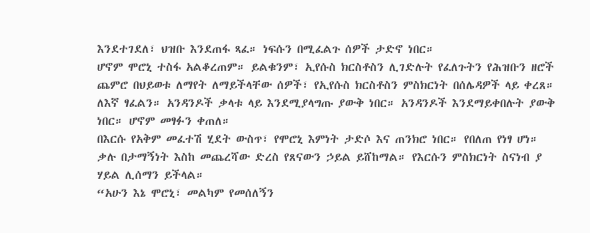እንደተገደለ፣ ህዝቡ እንደጠፋ ጻፈ። ነፍሱን በሚፈልጉ ሰዎች ታድኖ ነበር።
ሆኖም ሞሮኒ ተስፋ አልቆረጠም። ይልቁንም፣ ኢየሱስ ክርስቶስን ሊገድሉት የፈለጉትን የሕዝቡን ዘሮች ጨምሮ በህይወቱ ለማየት ለማይችላቸው ሰዎች፣ የኢየሱስ ክርስቶስን ምስክርነት በሰሌዳዎች ላይ ቀረጸ። ለእኛ ፃፈልን። አንዳንዶች ቃላቱ ላይ እንደሚያላግጡ ያውቅ ነበር። አንዳንዶች እንደማይቀበሉት ያውቅ ነበር። ሆኖም መፃፉን ቀጠለ።
በእርሱ የአቅም መፈተሽ ሂደት ውስጥ፣ የሞሮኒ እምነት ታድሶ እና ጠንክሮ ነበር። የበለጠ የነፃ ሆነ። ቃሉ በታማኝነት እስከ መጨረሻው ድረስ የጸናውን ኃይል ይሸከማል። የእርሱን ምስክርነት ስናነብ ያ ሃይል ሊሰማን ይችላል።
“አሁን እኔ ሞሮኒ፣ መልካም የመሰለኝን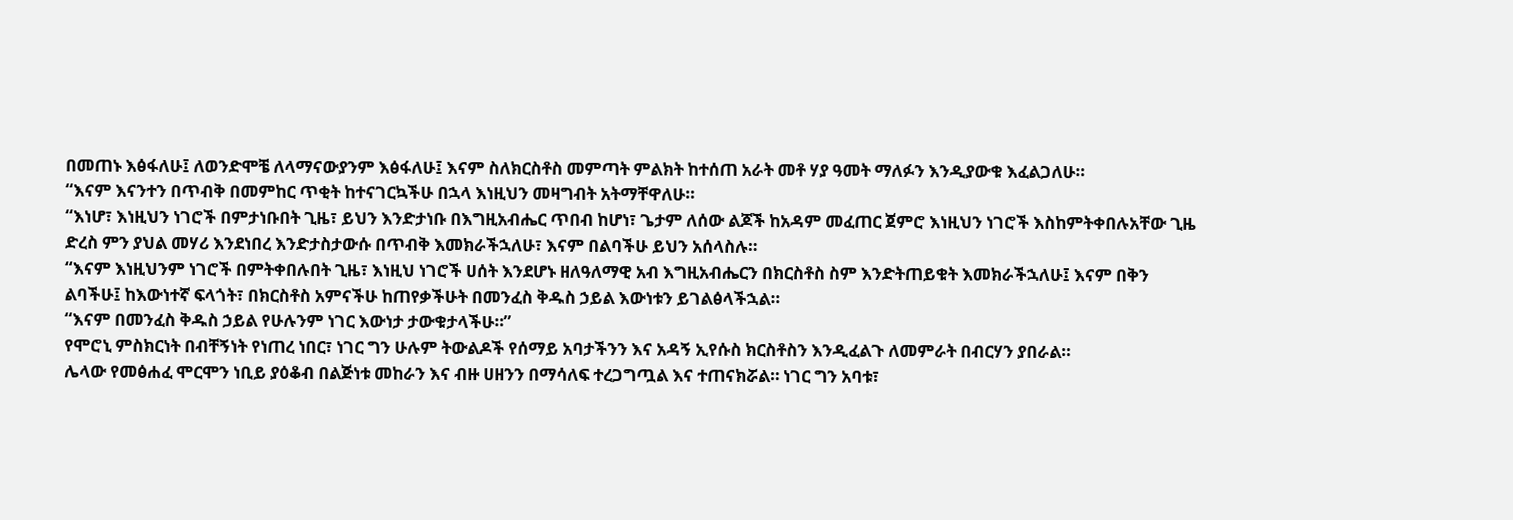በመጠኑ እፅፋለሁ፤ ለወንድሞቼ ለላማናውያንም እፅፋለሁ፤ እናም ስለክርስቶስ መምጣት ምልክት ከተሰጠ አራት መቶ ሃያ ዓመት ማለፉን እንዲያውቁ እፈልጋለሁ።
“እናም እናንተን በጥብቅ በመምከር ጥቂት ከተናገርኳችሁ በኋላ እነዚህን መዛግብት አትማቸዋለሁ።
“እነሆ፣ እነዚህን ነገሮች በምታነቡበት ጊዜ፣ ይህን እንድታነቡ በእግዚአብሔር ጥበብ ከሆነ፣ ጌታም ለሰው ልጆች ከአዳም መፈጠር ጀምሮ እነዚህን ነገሮች እስከምትቀበሉአቸው ጊዜ ድረስ ምን ያህል መሃሪ እንደነበረ እንድታስታውሱ በጥብቅ እመክራችኋለሁ፣ እናም በልባችሁ ይህን አሰላስሉ።
“እናም እነዚህንም ነገሮች በምትቀበሉበት ጊዜ፣ እነዚህ ነገሮች ሀሰት እንደሆኑ ዘለዓለማዊ አብ እግዚአብሔርን በክርስቶስ ስም እንድትጠይቁት እመክራችኋለሁ፤ እናም በቅን ልባችሁ፤ ከእውነተኛ ፍላጎት፣ በክርስቶስ አምናችሁ ከጠየቃችሁት በመንፈስ ቅዱስ ኃይል እውነቱን ይገልፅላችኋል።
“እናም በመንፈስ ቅዱስ ኃይል የሁሉንም ነገር እውነታ ታውቁታላችሁ።”
የሞሮኒ ምስክርነት በብቸኝነት የነጠረ ነበር፣ ነገር ግን ሁሉም ትውልዶች የሰማይ አባታችንን እና አዳኝ ኢየሱስ ክርስቶስን እንዲፈልጉ ለመምራት በብርሃን ያበራል።
ሌላው የመፅሐፈ ሞርሞን ነቢይ ያዕቆብ በልጅነቱ መከራን እና ብዙ ሀዘንን በማሳለፍ ተረጋግጧል እና ተጠናክሯል። ነገር ግን አባቱ፣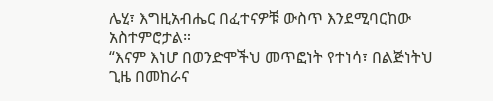ሌሂ፣ እግዚአብሔር በፈተናዎቹ ውስጥ እንደሚባርከው አስተምሮታል።
“እናም እነሆ በወንድሞችህ መጥፎነት የተነሳ፣ በልጅነትህ ጊዜ በመከራና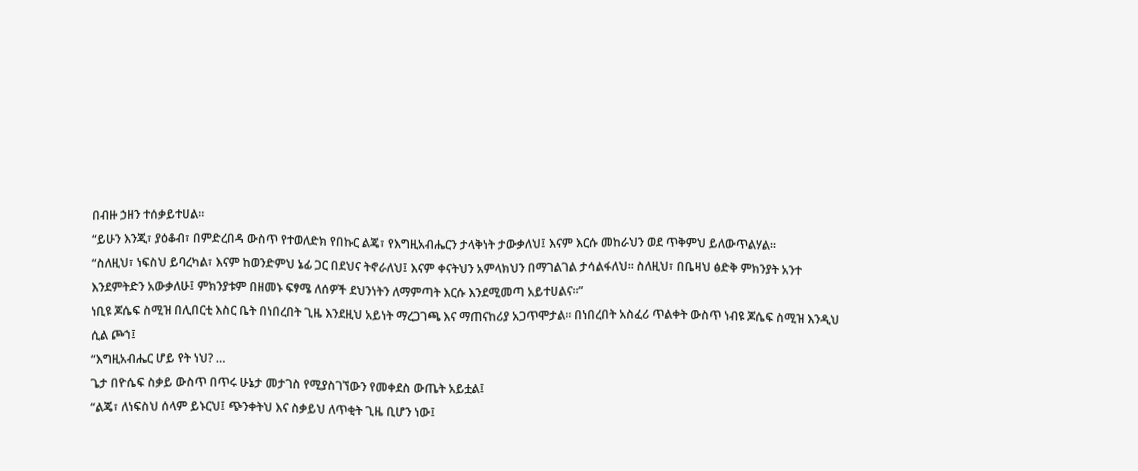በብዙ ኃዘን ተሰቃይተሀል።
“ይሁን እንጂ፣ ያዕቆብ፣ በምድረበዳ ውስጥ የተወለድክ የበኩር ልጄ፣ የእግዚአብሔርን ታላቅነት ታውቃለህ፤ እናም እርሱ መከራህን ወደ ጥቅምህ ይለውጥልሃል።
“ስለዚህ፣ ነፍስህ ይባረካል፣ እናም ከወንድምህ ኔፊ ጋር በደህና ትኖራለህ፤ እናም ቀናትህን አምላክህን በማገልገል ታሳልፋለህ። ስለዚህ፣ በቤዛህ ፅድቅ ምክንያት አንተ እንደምትድን አውቃለሁ፤ ምክንያቱም በዘመኑ ፍፃሜ ለሰዎች ደህንነትን ለማምጣት እርሱ እንደሚመጣ አይተሀልና።”
ነቢዩ ጆሴፍ ስሚዝ በሊበርቲ እስር ቤት በነበረበት ጊዜ እንደዚህ አይነት ማረጋገጫ እና ማጠናከሪያ አጋጥሞታል። በነበረበት አስፈሪ ጥልቀት ውስጥ ነብዩ ጆሴፍ ስሚዝ እንዲህ ሲል ጮኀ፤
“እግዚአብሔር ሆይ የት ነህ? …
ጌታ በዮሴፍ ስቃይ ውስጥ በጥሩ ሁኔታ መታገስ የሚያስገኘውን የመቀደስ ውጤት አይቷል፤
“ልጄ፣ ለነፍስህ ሰላም ይኑርህ፤ ጭንቀትህ እና ስቃይህ ለጥቂት ጊዜ ቢሆን ነው፤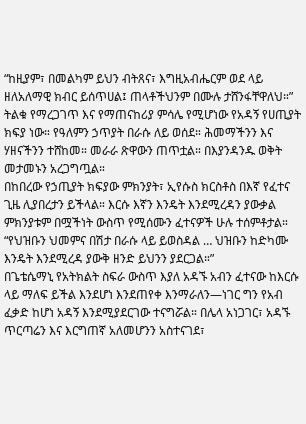“ከዚያም፣ በመልካም ይህን ብትጸና፣ እግዚአብሔርም ወደ ላይ ዘለአለማዊ ክብር ይሰጥሀል፤ ጠላቶችህንም በሙሉ ታሸንፋቸዋለህ።”
ትልቁ የማረጋገጥ እና የማጠናከሪያ ምሳሌ የሚሆነው የአዳኝ የሀጢያት ክፍያ ነው። የዓለምን ኃጥያት በራሱ ለይ ወሰደ። ሕመማችንን እና ሃዘናችንን ተሸከመ። መራራ ጽዋውን ጠጥቷል። በእያንዳንዱ ወቅት መታመኑን አረጋግጧል።
በከበረው የኃጢያት ክፍያው ምክንያት፣ ኢየሱስ ክርስቶስ በእኛ የፈተና ጊዜ ሊያበረታን ይችላል። እርሱ እኛን እንዴት እንደሚረዳን ያውቃል ምክንያቱም በሟችነት ውስጥ የሚሰሙን ፈተናዎች ሁሉ ተሰምቶታል። “የህዝቡን ህመምና በሽታ በራሱ ላይ ይወስዳል … ህዝቡን ከድካሙ እንዴት እንደሚረዳ ያውቅ ዘንድ ይህንን ያደርጋል።”
በጌቴሴማኒ የአትክልት ስፍራ ውስጥ እያለ አዳኙ አብን ፈተናው ከእርሱ ላይ ማለፍ ይችል እንደሆነ እንደጠየቀ እንማራለን—ነገር ግን የአብ ፈቃድ ከሆነ አዳኝ እንደሚያደርገው ተናግሯል። በሌላ አነጋገር፣ አዳኙ ጥርጣሬን እና እርግጠኛ አለመሆንን አስተናገደ፣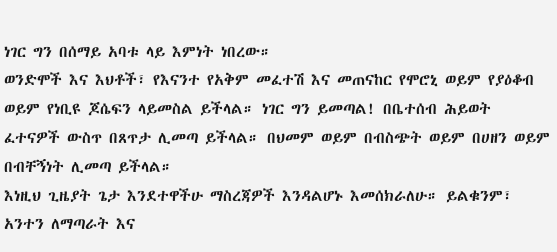ነገር ግን በሰማይ አባቱ ላይ እምነት ነበረው።
ወንድሞች እና እህቶች፣ የእናንተ የአቅም መፈተሽ እና መጠናከር የሞሮኒ ወይም የያዕቆብ ወይም የነቢዩ ጆሴፍን ላይመስል ይችላል። ነገር ግን ይመጣል! በቤተሰብ ሕይወት ፈተናዎች ውስጥ በጸጥታ ሊመጣ ይችላል። በህመም ወይም በብስጭት ወይም በሀዘን ወይም በብቸኝነት ሊመጣ ይችላል።
እነዚህ ጊዜያት ጌታ እንደተዋችሁ ማስረጃዎች እንዳልሆኑ እመሰክራለሁ። ይልቁንም፣ አንተን ለማጣራት እና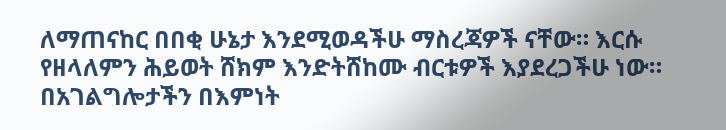ለማጠናከር በበቂ ሁኔታ እንደሚወዳችሁ ማስረጃዎች ናቸው። እርሱ የዘላለምን ሕይወት ሸክም እንድትሸከሙ ብርቱዎች እያደረጋችሁ ነው።
በአገልግሎታችን በእምነት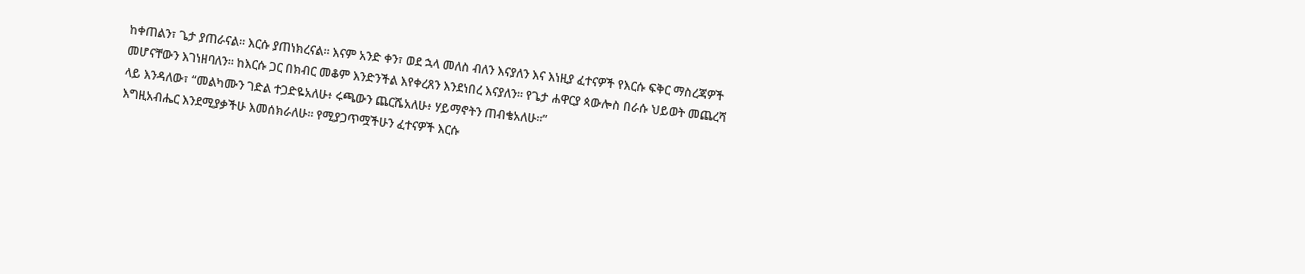ከቀጠልን፣ ጌታ ያጠራናል። እርሱ ያጠነክረናል። እናም አንድ ቀን፣ ወደ ኋላ መለስ ብለን እናያለን እና እነዚያ ፈተናዎች የእርሱ ፍቅር ማስረጃዎች መሆናቸውን እገነዘባለን። ከእርሱ ጋር በክብር መቆም እንድንችል እየቀረጸን እንደነበረ እናያለን። የጌታ ሐዋርያ ጳውሎስ በራሱ ህይወት መጨረሻ ላይ እንዳለው፣ “መልካሙን ገድል ተጋድዬአለሁ፥ ሩጫውን ጨርሼአለሁ፥ ሃይማኖትን ጠብቄአለሁ።”
እግዚአብሔር እንደሚያቃችሁ እመሰክራለሁ። የሚያጋጥሟችሁን ፈተናዎች እርሱ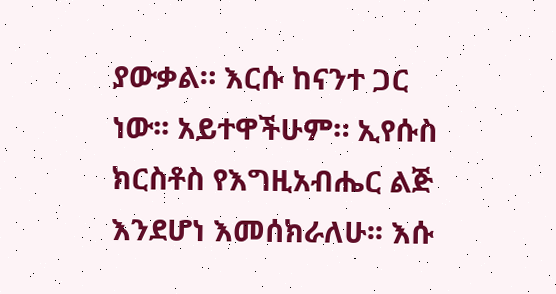ያውቃል። እርሱ ከናንተ ጋር ነው፡፡ አይተዋችሁም። ኢየሱስ ክርስቶስ የእግዚአብሔር ልጅ እንደሆነ እመሰክራለሁ፡፡ እሱ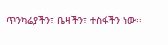ጥንካሬያችን፣ ቤዛችን፣ ተስፋችን ነው፡፡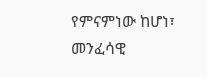የምናምነው ከሆነ፣ መንፈሳዊ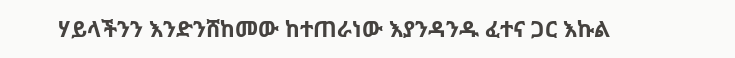ሃይላችንን እንድንሸከመው ከተጠራነው እያንዳንዱ ፈተና ጋር እኩል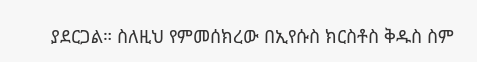ያደርጋል። ስለዚህ የምመሰክረው በኢየሱስ ክርስቶስ ቅዱስ ስም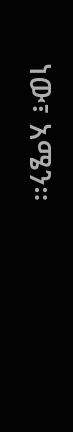ነው፣ አሜን።